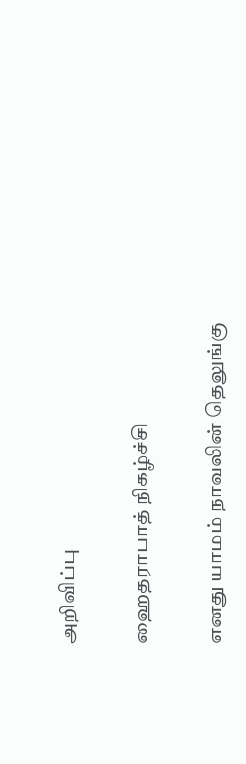அறிவிப்பு

ஹைதராபாத் நிகழ்ச்சி

எனது யாமம் நாவலின் தெலுங்கு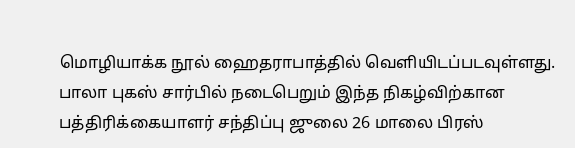மொழியாக்க நூல் ஹைதராபாத்தில் வெளியிடப்படவுள்ளது. பாலா புகஸ் சார்பில் நடைபெறும் இந்த நிகழ்விற்கான பத்திரிக்கையாளர் சந்திப்பு ஜுலை 26 மாலை பிரஸ்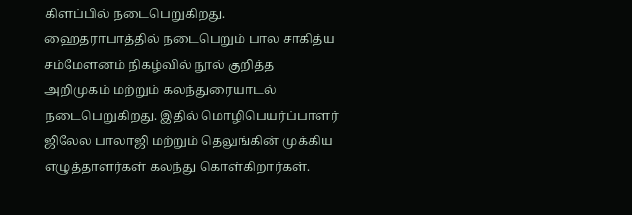கிளப்பில் நடைபெறுகிறது. ஹைதராபாத்தில் நடைபெறும் பால சாகித்ய சம்மேளனம் நிகழ்வில் நூல் குறித்த அறிமுகம் மற்றும் கலந்துரையாடல் நடைபெறுகிறது. இதில் மொழிபெயர்ப்பாளர் ஜிலேல பாலாஜி மற்றும் தெலுங்கின் முக்கிய எழுத்தாளர்கள் கலந்து கொள்கிறார்கள்.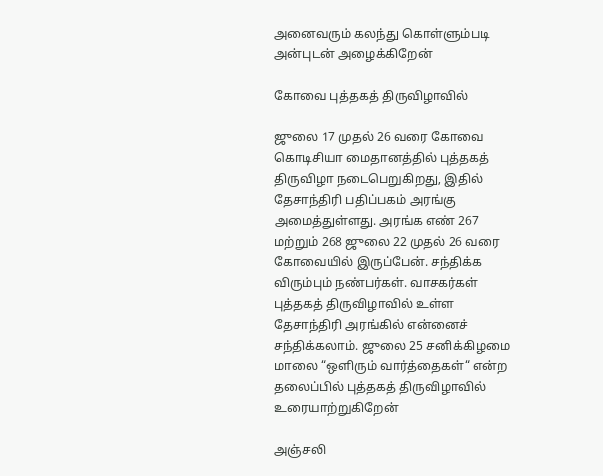அனைவரும் கலந்து கொள்ளும்படி அன்புடன் அழைக்கிறேன்

கோவை புத்தகத் திருவிழாவில்

ஜுலை 17 முதல் 26 வரை கோவை கொடிசியா மைதானத்தில் புத்தகத் திருவிழா நடைபெறுகிறது, இதில் தேசாந்திரி பதிப்பகம் அரங்கு அமைத்துள்ளது. அரங்க எண் 267 மற்றும் 268 ஜுலை 22 முதல் 26 வரை கோவையில் இருப்பேன். சந்திக்க விரும்பும் நண்பர்கள். வாசகர்கள் புத்தகத் திருவிழாவில் உள்ள தேசாந்திரி அரங்கில் என்னைச் சந்திக்கலாம். ஜுலை 25 சனிக்கிழமை மாலை “ஒளிரும் வார்த்தைகள்“ என்ற தலைப்பில் புத்தகத் திருவிழாவில் உரையாற்றுகிறேன்

அஞ்சலி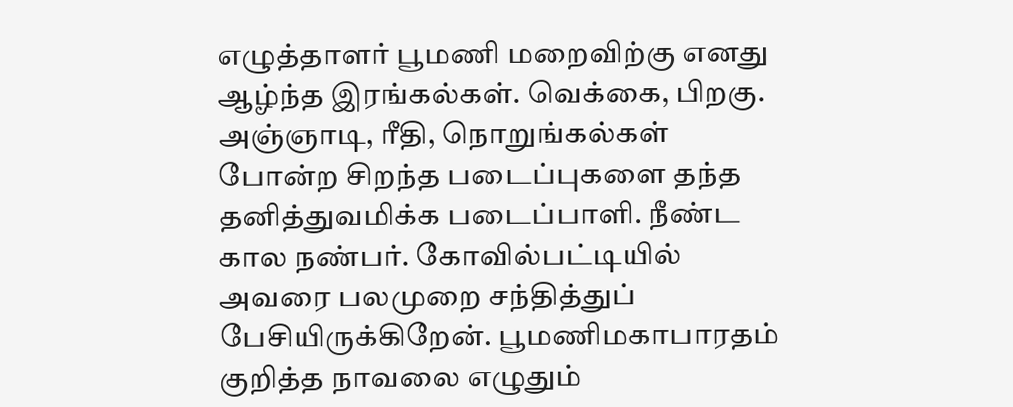எழுத்தாளர் பூமணி மறைவிற்கு எனது ஆழ்ந்த இரங்கல்கள். வெக்கை, பிறகு. அஞ்ஞாடி, ரீதி, நொறுங்கல்கள் போன்ற சிறந்த படைப்புகளை தந்த தனித்துவமிக்க படைப்பாளி. நீண்ட கால நண்பர். கோவில்பட்டியில் அவரை பலமுறை சந்தித்துப் பேசியிருக்கிறேன். பூமணிமகாபாரதம் குறித்த நாவலை எழுதும்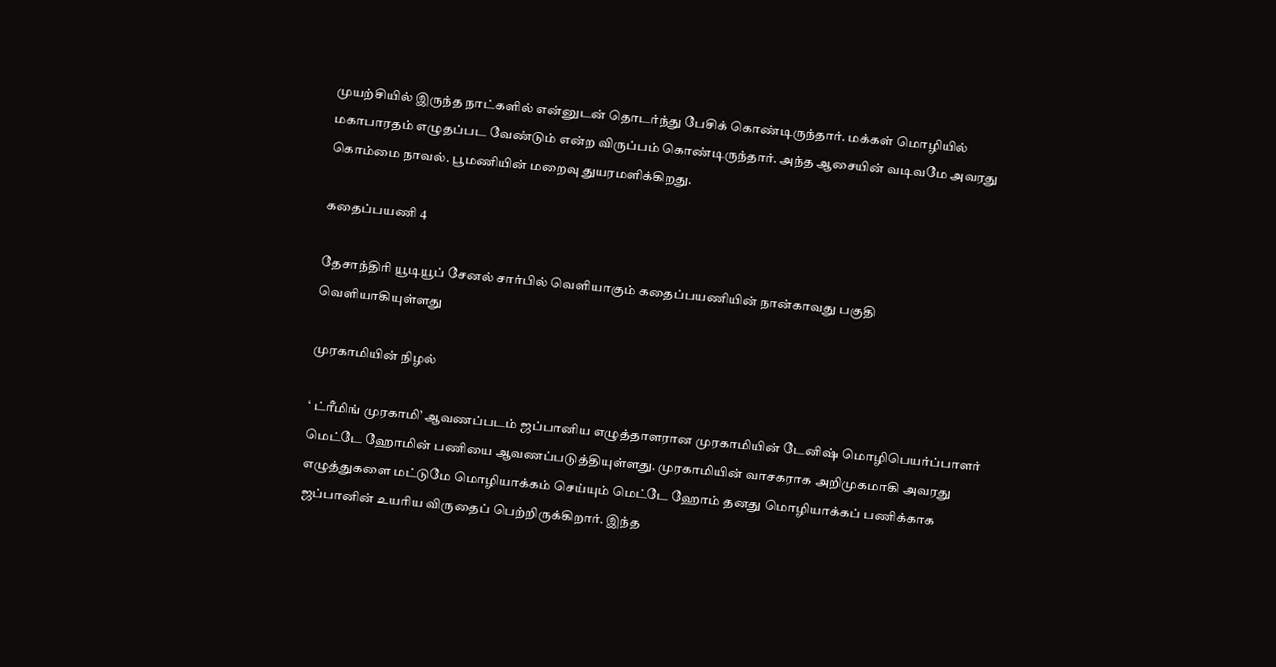முயற்சியில் இருந்த நாட்களில் என்னுடன் தொடர்ந்து பேசிக் கொண்டிருந்தார். மக்கள் மொழியில் மகாபாரதம் எழுதப்பட வேண்டும் என்ற விருப்பம் கொண்டிருந்தார். அந்த ஆசையின் வடிவமே அவரது கொம்மை நாவல். பூமணியின் மறைவு துயரமளிக்கிறது.

கதைப்பயணி 4

தேசாந்திரி யூடியூப் சேனல் சார்பில் வெளியாகும் கதைப்பயணியின் நான்காவது பகுதி வெளியாகியுள்ளது

முரகாமியின் நிழல்

‘ ட்ரீமிங் முரகாமி’ ஆவணப்படம் ஜப்பானிய எழுத்தாளரான முரகாமியின் டேனிஷ் மொழிபெயர்ப்பாளர் மெட்டே ஹோமின் பணியை ஆவணப்படுத்தியுள்ளது. முரகாமியின் வாசகராக அறிமுகமாகி அவரது எழுத்துகளை மட்டுமே மொழியாக்கம் செய்யும் மெட்டே ஹோம் தனது மொழியாக்கப் பணிக்காக ஜப்பானின் உயரிய விருதைப் பெற்றிருக்கிறார். இந்த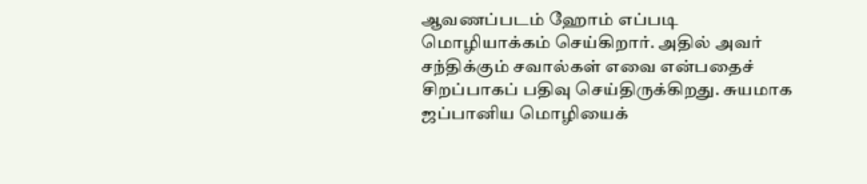ஆவணப்படம் ஹோம் எப்படி மொழியாக்கம் செய்கிறார். அதில் அவர் சந்திக்கும் சவால்கள் எவை என்பதைச் சிறப்பாகப் பதிவு செய்திருக்கிறது. சுயமாக ஜப்பானிய மொழியைக்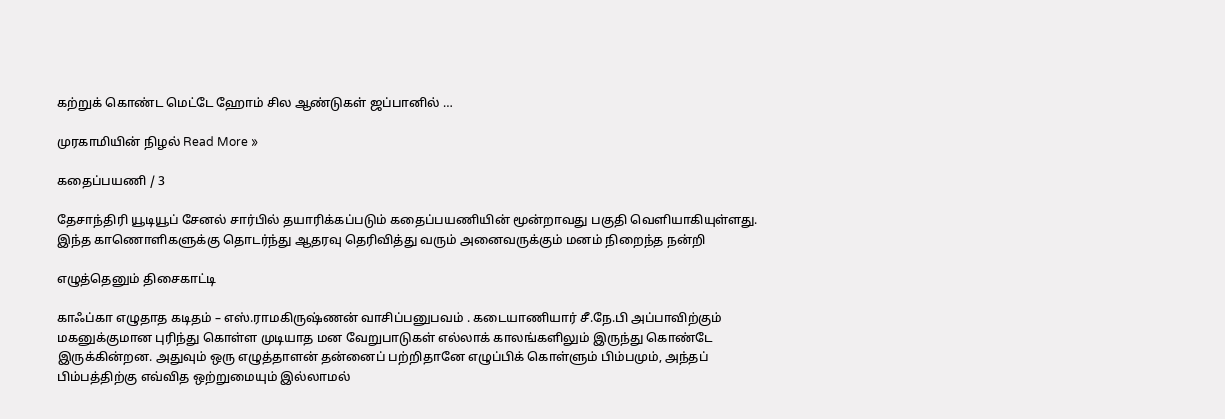கற்றுக் கொண்ட மெட்டே ஹோம் சில ஆண்டுகள் ஜப்பானில் …

முரகாமியின் நிழல் Read More »

கதைப்பயணி / 3

தேசாந்திரி யூடியூப் சேனல் சார்பில் தயாரிக்கப்படும் கதைப்பயணியின் மூன்றாவது பகுதி வெளியாகியுள்ளது. இந்த காணொளிகளுக்கு தொடர்ந்து ஆதரவு தெரிவித்து வரும் அனைவருக்கும் மனம் நிறைந்த நன்றி

எழுத்தெனும் திசைகாட்டி

காஃப்கா எழுதாத கடிதம் – எஸ்.ராமகிருஷ்ணன் வாசிப்பனுபவம் . கடையாணியார் சீ.நே.பி அப்பாவிற்கும் மகனுக்குமான புரிந்து கொள்ள முடியாத மன வேறுபாடுகள் எல்லாக் காலங்களிலும் இருந்து கொண்டே இருக்கின்றன. அதுவும் ஒரு எழுத்தாளன் தன்னைப் பற்றிதானே எழுப்பிக் கொள்ளும் பிம்பமும், அந்தப் பிம்பத்திற்கு எவ்வித ஒற்றுமையும் இல்லாமல்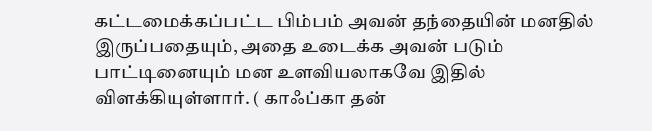கட்டமைக்கப்பட்ட பிம்பம் அவன் தந்தையின் மனதில் இருப்பதையும், அதை உடைக்க அவன் படும் பாட்டினையும் மன உளவியலாகவே இதில் விளக்கியுள்ளார். ( காஃப்கா தன்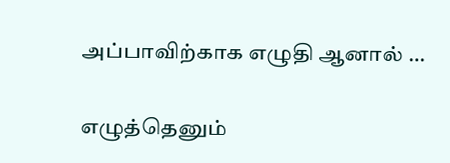அப்பாவிற்காக எழுதி ஆனால் …

எழுத்தெனும்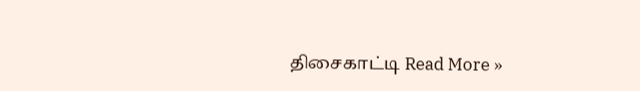திசைகாட்டி Read More »